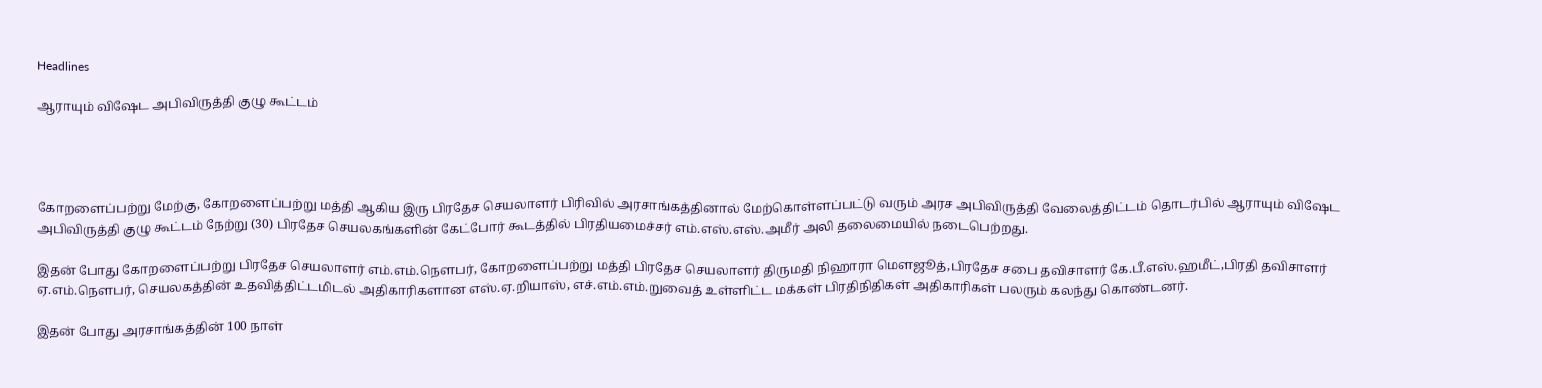Headlines

ஆராயும் விஷேட அபிவிருத்தி குழு கூட்டம்




கோறளைப்பற்று மேற்கு, கோறளைப்பற்று மத்தி ஆகிய இரு பிரதேச செயலாளர் பிரிவில் அரசாங்கத்தினால் மேற்கொள்ளப்பட்டு வரும் அரச அபிவிருத்தி வேலைத்திட்டம் தொடர்பில் ஆராயும் விஷேட அபிவிருத்தி குழு கூட்டம் நேற்று (30) பிரதேச செயலகங்களின் கேட்போர் கூடத்தில் பிரதியமைச்சர் எம்.எஸ்.எஸ்.அமீர் அலி தலைமையில் நடைபெற்றது.

இதன் போது கோறளைப்பற்று பிரதேச செயலாளர் எம்.எம்.நௌபர், கோறளைப்பற்று மத்தி பிரதேச செயலாளர் திருமதி நிஹாரா மௌஜூத்,பிரதேச சபை தவிசாளர் கே.பீ.எஸ்.ஹமீட்,பிரதி தவிசாளர் ஏ.எம்.நௌபர், செயலகத்தின் உதவித்திட்டமிடல் அதிகாரிகளான எஸ்.ஏ.றியாஸ், எச்.எம்.எம்.றுவைத் உள்ளிட்ட மக்கள் பிரதிநிதிகள் அதிகாரிகள் பலரும் கலந்து கொண்டனர்.

இதன் போது அரசாங்கத்தின் 100 நாள்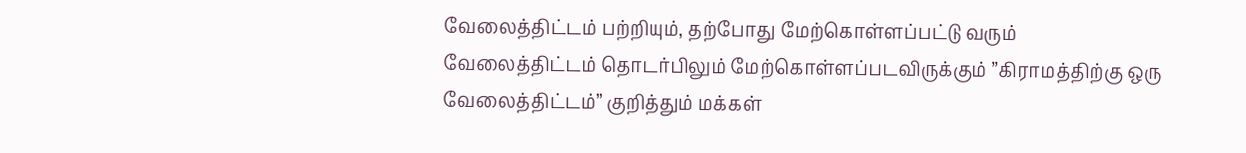வேலைத்திட்டம் பற்றியும், தற்போது மேற்கொள்ளப்பட்டு வரும் வேலைத்திட்டம் தொடர்பிலும் மேற்கொள்ளப்படவிருக்கும் ”கிராமத்திற்கு ஒரு வேலைத்திட்டம்” குறித்தும் மக்கள்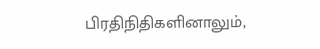பிரதிநிதிகளினாலும்,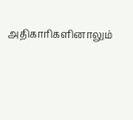அதிகாரிகளினாலும்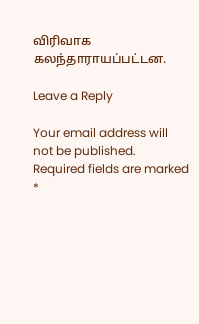விரிவாக கலந்தாராயப்பட்டன.

Leave a Reply

Your email address will not be published. Required fields are marked *